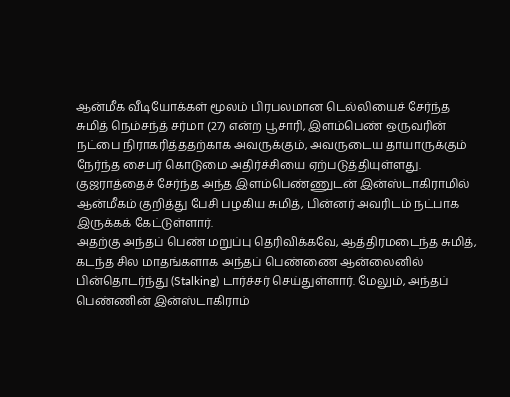ஆன்மீக வீடியோக்கள் மூலம் பிரபலமான டெல்லியைச் சேர்ந்த சுமித் நெம்சந்த் சர்மா (27) என்ற பூசாரி, இளம்பெண் ஒருவரின் நட்பை நிராகரித்ததற்காக அவருக்கும், அவருடைய தாயாருக்கும் நேர்ந்த சைபர் கொடுமை அதிர்ச்சியை ஏற்படுத்தியுள்ளது. குஜராத்தைச் சேர்ந்த அந்த இளம்பெண்ணுடன் இன்ஸ்டாகிராமில் ஆன்மீகம் குறித்து பேசி பழகிய சுமித், பின்னர் அவரிடம் நட்பாக இருக்கக் கேட்டுள்ளார்.
அதற்கு அந்தப் பெண் மறுப்பு தெரிவிக்கவே, ஆத்திரமடைந்த சுமித், கடந்த சில மாதங்களாக அந்தப் பெண்ணை ஆன்லைனில் பின்தொடர்ந்து (Stalking) டார்ச்சர் செய்துள்ளார். மேலும், அந்தப் பெண்ணின் இன்ஸ்டாகிராம்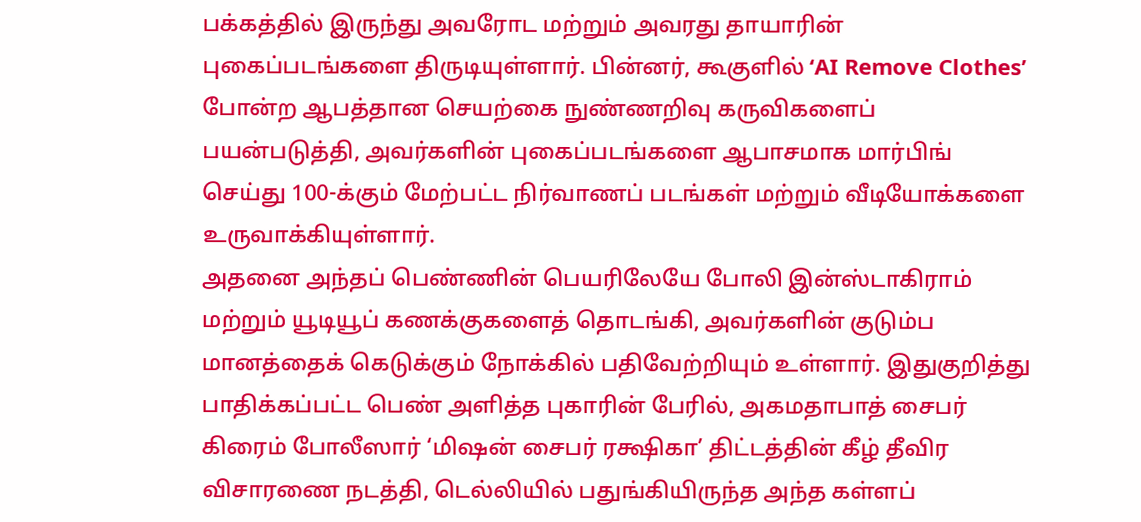பக்கத்தில் இருந்து அவரோட மற்றும் அவரது தாயாரின் புகைப்படங்களை திருடியுள்ளார். பின்னர், கூகுளில் ‘AI Remove Clothes’ போன்ற ஆபத்தான செயற்கை நுண்ணறிவு கருவிகளைப் பயன்படுத்தி, அவர்களின் புகைப்படங்களை ஆபாசமாக மார்பிங் செய்து 100-க்கும் மேற்பட்ட நிர்வாணப் படங்கள் மற்றும் வீடியோக்களை உருவாக்கியுள்ளார்.
அதனை அந்தப் பெண்ணின் பெயரிலேயே போலி இன்ஸ்டாகிராம் மற்றும் யூடியூப் கணக்குகளைத் தொடங்கி, அவர்களின் குடும்ப மானத்தைக் கெடுக்கும் நோக்கில் பதிவேற்றியும் உள்ளார். இதுகுறித்து பாதிக்கப்பட்ட பெண் அளித்த புகாரின் பேரில், அகமதாபாத் சைபர் கிரைம் போலீஸார் ‘மிஷன் சைபர் ரக்ஷிகா’ திட்டத்தின் கீழ் தீவிர விசாரணை நடத்தி, டெல்லியில் பதுங்கியிருந்த அந்த கள்ளப்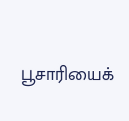பூசாரியைக்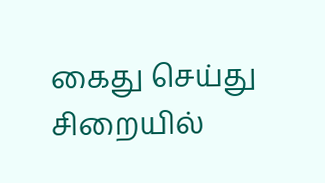கைது செய்து சிறையில்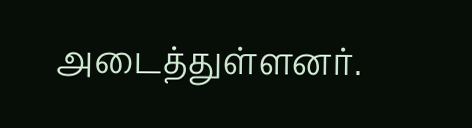அடைத்துள்ளனர்.